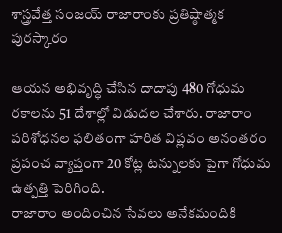శాస్త్రవేత్త సంజయ్ రాజారాంకు ప్రతిష్ఠాత్మక పురస్కారం

ఆయన అభివృద్ధి చేసిన దాదాపు 480 గోధుమ రకాలను 51 దేశాల్లో విడుదల చేశారు. రాజారాం పరిశోధనల ఫలితంగా హరిత విప్లవం అనంతరం ప్రపంచ వ్యాప్తంగా 20 కోట్ల టన్నులకు పైగా గోధుమ ఉత్పత్తి పెరిగింది.
రాజారాం అందించిన సేవలు అనేకమందికి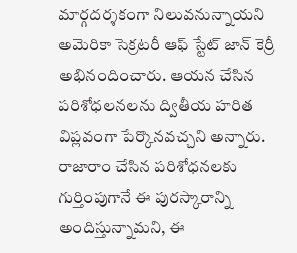మార్గదర్శకంగా నిలువనున్నాయని అమెరికా సెక్రటరీ ఆఫ్ స్టేట్ జాన్ కెర్రీ అభినందించారు. ఆయన చేసిన పరిశోధలనలను ద్వితీయ హరిత విప్లవంగా పేర్కొనవచ్చని అన్నారు. రాజారాం చేసిన పరిశోధనలకు గుర్తింపుగానే ఈ పురస్కారాన్ని అందిస్తున్నామని, ఈ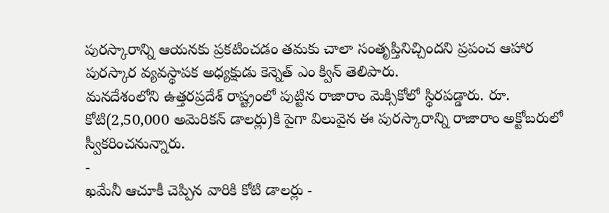పురస్కారాన్ని ఆయనకు ప్రకటించడం తమకు చాలా సంతృప్తినిచ్చిందని ప్రపంచ ఆహార పురస్కార వ్యవస్థాపక అధ్యక్షుడు కెన్నెత్ ఎం క్విన్ తెలిపారు.
మనదేశంలోని ఉత్తరప్రదేశ్ రాష్ట్రంలో పుట్టిన రాజారాం మెక్సికోలో స్థిరపడ్డారు. రూ. కోటి(2,50,000 అమెరికన్ డాలర్లు)కి పైగా విలువైన ఈ పురస్కారాన్ని రాజారాం అక్టోబరులో స్వీకరించనున్నారు.
-
ఖమేనీ ఆచూకీ చెప్పిన వారికి కోటి డాలర్లు -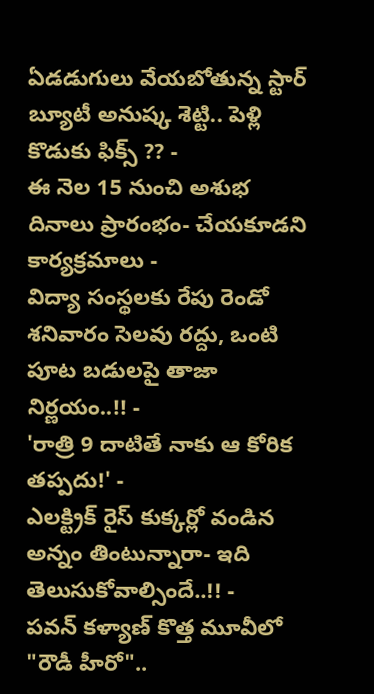ఏడడుగులు వేయబోతున్న స్టార్ బ్యూటీ అనుష్క శెట్టి.. పెళ్లి కొడుకు ఫిక్స్ ?? -
ఈ నెల 15 నుంచి అశుభ దినాలు ప్రారంభం- చేయకూడని కార్యక్రమాలు -
విద్యా సంస్థలకు రేపు రెండో శనివారం సెలవు రద్దు, ఒంటి పూట బడులపై తాజా నిర్ణయం..!! -
'రాత్రి 9 దాటితే నాకు ఆ కోరిక తప్పదు!' -
ఎలక్ట్రిక్ రైస్ కుక్కర్లో వండిన అన్నం తింటున్నారా- ఇది తెలుసుకోవాల్సిందే..!! -
పవన్ కళ్యాణ్ కొత్త మూవీలో "రౌడీ హీరో"..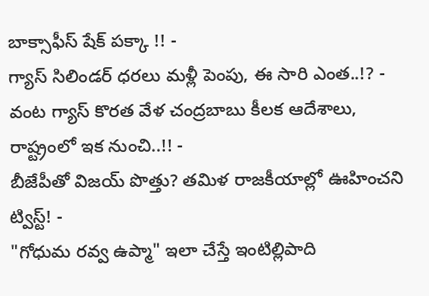బాక్సాఫీస్ షేక్ పక్కా !! -
గ్యాస్ సిలిండర్ ధరలు మళ్లీ పెంపు, ఈ సారి ఎంత..!? -
వంట గ్యాస్ కొరత వేళ చంద్రబాబు కీలక ఆదేశాలు, రాష్ట్రంలో ఇక నుంచి..!! -
బీజేపీతో విజయ్ పొత్తు? తమిళ రాజకీయాల్లో ఊహించని ట్విస్ట్! -
"గోధుమ రవ్వ ఉప్మా" ఇలా చేస్తే ఇంటిల్లిపాది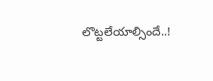లొట్టలేయాల్సిందే..!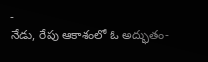-
నేడు, రేపు ఆకాశంలో ఓ అద్భుతం-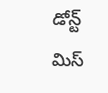డోన్ట్ మిస్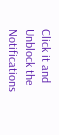Click it and Unblock the Notifications